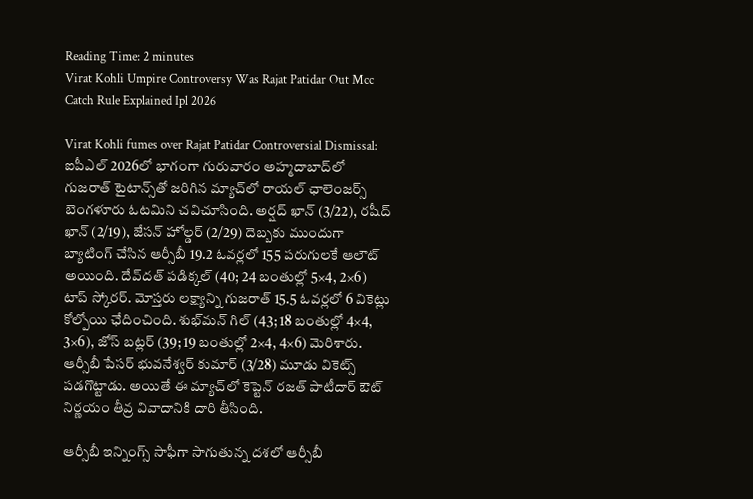Reading Time: 2 minutes
Virat Kohli Umpire Controversy Was Rajat Patidar Out Mcc Catch Rule Explained Ipl 2026

Virat Kohli fumes over Rajat Patidar Controversial Dismissal: ఐపీఎల్ 2026లో భాగంగా గురువారం అహ్మదాబాద్‌లో గుజరాత్‌ టైటాన్స్‌తో జరిగిన మ్యాచ్‌లో రాయల్‌ ఛాలెంజర్స్‌ బెంగళూరు ఓటమిని చవిచూసింది. అర్షద్‌ ఖాన్‌ (3/22), రషీద్‌ ఖాన్‌ (2/19), జేసన్‌ హోల్డర్‌ (2/29) దెబ్బకు ముందుగా బ్యాటింగ్ చేసిన ఆర్సీబీ 19.2 ఓవర్లలో 155 పరుగులకే ఆలౌట్ అయింది. దేవ్‌దత్‌ పడిక్కల్‌ (40; 24 బంతుల్లో 5×4, 2×6) టాప్‌ స్కోరర్‌. మోస్తరు లక్ష్యాన్ని గుజరాత్‌ 15.5 ఓవర్లలో 6 వికెట్లు కోల్పోయి ఛేదించింది. శుభ్‌మన్‌ గిల్‌ (43; 18 బంతుల్లో 4×4, 3×6), జోస్ బట్లర్‌ (39; 19 బంతుల్లో 2×4, 4×6) మెరిశారు. ఆర్సీబీ పేసర్ భువనేశ్వర్‌ కుమార్ (3/28) మూడు వికెట్స్ పడగొట్టాడు. అయితే ఈ మ్యాచ్‌లో కెప్టెన్ రజత్ పాటీదార్‌ ఔట్ నిర్ణయం తీవ్ర వివాదానికి దారి తీసింది.

ఆర్సీబీ ఇన్నింగ్స్‌ సాఫీగా సాగుతున్న దశలో ఆర్సీబీ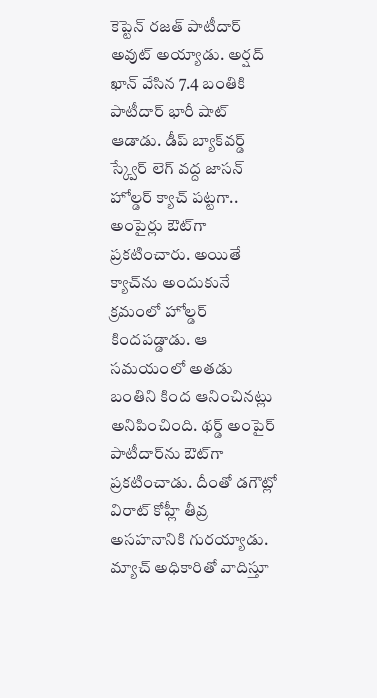కెప్టెన్ రజత్ పాటీదార్‌ అవుట్ అయ్యాడు. అర్షద్ ఖాన్ వేసిన 7.4 బంతికి పాటీదార్‌ భారీ షాట్ ఆడాడు. డీప్ బ్యాక్‌వర్డ్ స్క్వేర్ లెగ్ వద్ద జాసన్ హోల్డర్ క్యాచ్ పట్టగా.. అంపైర్లు ఔట్‌గా ప్రకటించారు. అయితే క్యాచ్‌ను అందుకునే క్రమంలో హోల్డర్‌ కిందపడ్డాడు. ఆ సమయంలో అతడు బంతిని కింద ఆనించినట్లు అనిపించింది. థర్డ్ అంపైర్‌ పాటీదార్‌ను ఔట్‌గా ప్రకటించాడు. దీంతో డగౌట్లో విరాట్ కోహ్లీ తీవ్ర అసహనానికి గురయ్యాడు. మ్యాచ్‌ అధికారితో వాదిస్తూ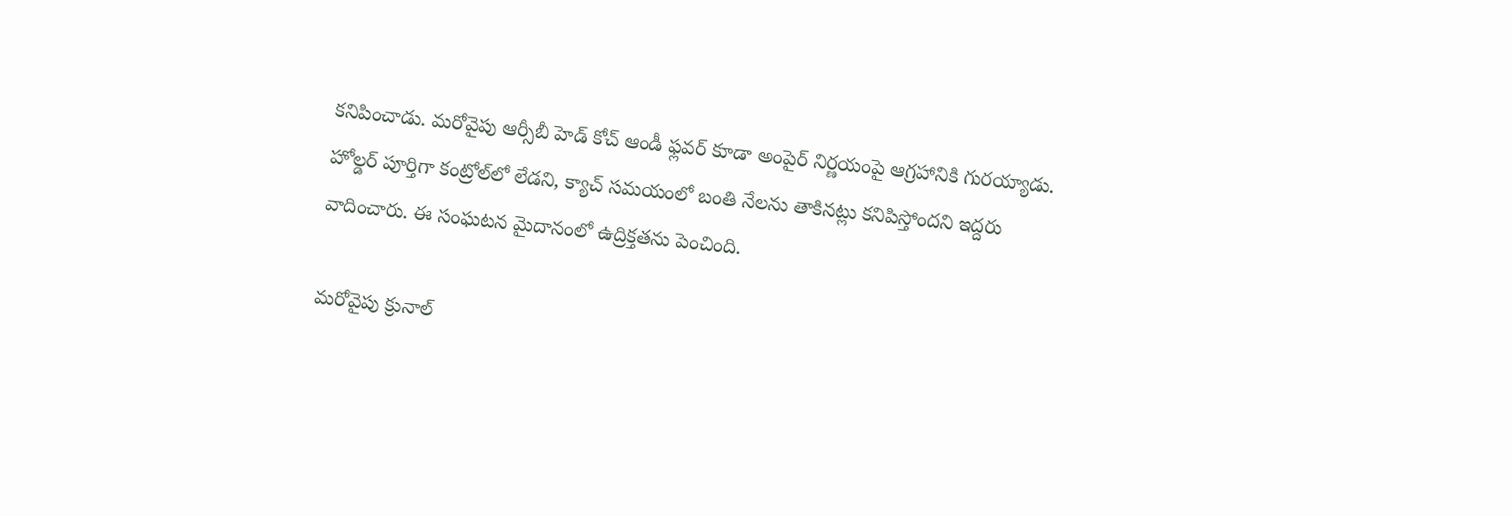కనిపించాడు. మరోవైపు ఆర్సీబీ హెడ్ కోచ్ ఆండీ ఫ్లవర్ కూడా అంపైర్‌ నిర్ణయంపై ఆగ్రహానికి గురయ్యాడు. హోల్డర్ పూర్తిగా కంట్రోల్‌లో లేడని, క్యాచ్ సమయంలో బంతి నేలను తాకినట్లు కనిపిస్తోందని ఇద్దరు వాదించారు. ఈ సంఘటన మైదానంలో ఉద్రిక్తతను పెంచింది.

మరోవైపు క్రునాల్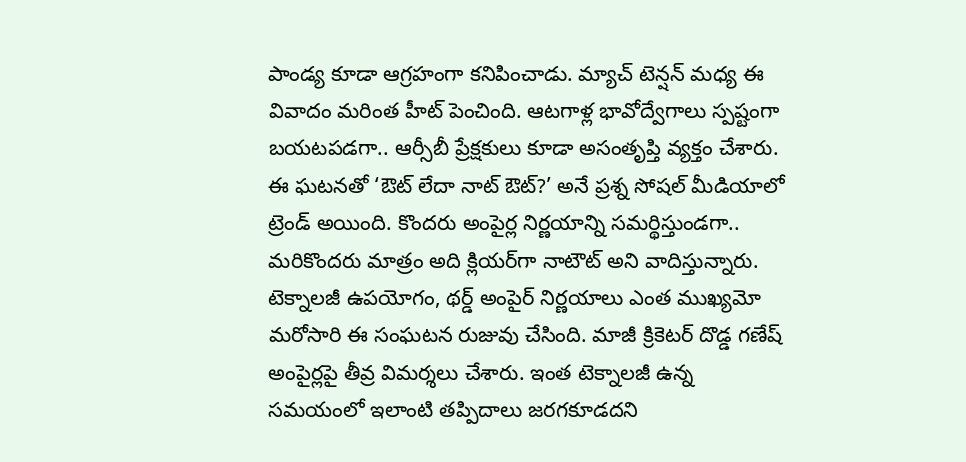పాండ్య కూడా ఆగ్రహంగా కనిపించాడు. మ్యాచ్ టెన్షన్ మధ్య ఈ వివాదం మరింత హీట్ పెంచింది. ఆటగాళ్ల భావోద్వేగాలు స్పష్టంగా బయటపడగా.. ఆర్సీబీ ప్రేక్షకులు కూడా అసంతృప్తి వ్యక్తం చేశారు. ఈ ఘటనతో ‘ఔట్ లేదా నాట్ ఔట్?’ అనే ప్రశ్న సోషల్ మీడియాలో ట్రెండ్ అయింది. కొందరు అంపైర్ల నిర్ణయాన్ని సమర్థిస్తుండగా.. మరికొందరు మాత్రం అది క్లియర్‌గా నాటౌట్ అని వాదిస్తున్నారు. టెక్నాలజీ ఉపయోగం, థర్డ్ అంపైర్ నిర్ణయాలు ఎంత ముఖ్యమో మరోసారి ఈ సంఘటన రుజువు చేసింది. మాజీ క్రికెటర్ దొడ్డ గణేష్ అంపైర్లపై తీవ్ర విమర్శలు చేశారు. ఇంత టెక్నాలజీ ఉన్న సమయంలో ఇలాంటి తప్పిదాలు జరగకూడదని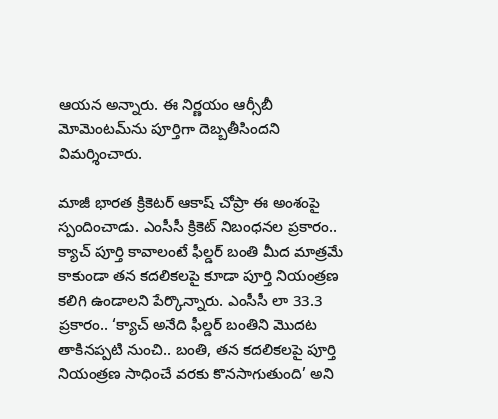ఆయన అన్నారు. ఈ నిర్ణయం ఆర్సీబీ మోమెంటమ్‌ను పూర్తిగా దెబ్బతీసిందని విమర్శించారు.

మాజీ భారత క్రికెటర్ ఆకాష్ చోప్రా ఈ అంశంపై స్పందించాడు. ఎంసీసీ క్రికెట్ నిబంధనల ప్రకారం.. క్యాచ్ పూర్తి కావాలంటే ఫీల్డర్ బంతి మీద మాత్రమే కాకుండా తన కదలికలపై కూడా పూర్తి నియంత్రణ కలిగి ఉండాలని పేర్కొన్నారు. ఎంసీసీ లా 33.3 ప్రకారం.. ‘క్యాచ్ అనేది ఫీల్డర్ బంతిని మొదట తాకినప్పటి నుంచి.. బంతి, తన కదలికలపై పూర్తి నియంత్రణ సాధించే వరకు కొనసాగుతుంది’ అని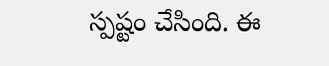స్పష్టం చేసింది. ఈ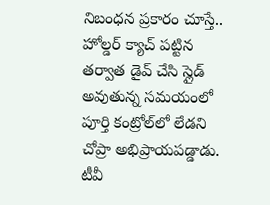నిబంధన ప్రకారం చూస్తే.. హోల్డర్ క్యాచ్ పట్టిన తర్వాత డైవ్ చేసి స్లైడ్ అవుతున్న సమయంలో పూర్తి కంట్రోల్‌లో లేడని చోప్రా అభిప్రాయపడ్డాడు. టీవీ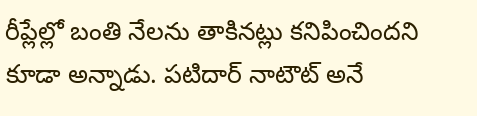రీప్లేల్లో బంతి నేలను తాకినట్లు కనిపించిందని కూడా అన్నాడు. పటిదార్ నాటౌట్ అనే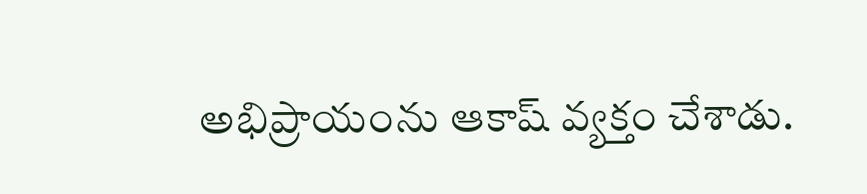అభిప్రాయంను ఆకాష్ వ్యక్తం చేశాడు.